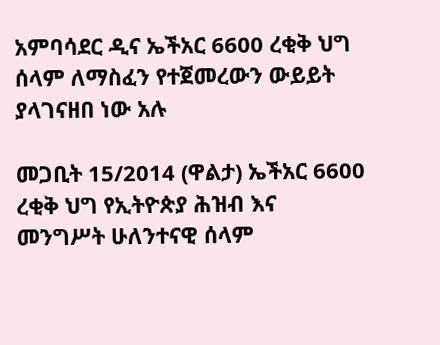አምባሳደር ዲና ኤችአር 6600 ረቂቅ ህግ ሰላም ለማስፈን የተጀመረውን ውይይት ያላገናዘበ ነው አሉ

መጋቢት 15/2014 (ዋልታ) ኤችአር 6600 ረቂቅ ህግ የኢትዮጵያ ሕዝብ እና መንግሥት ሁለንተናዊ ሰላም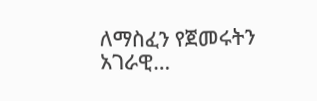ለማስፈን የጀመሩትን አገራዊ…